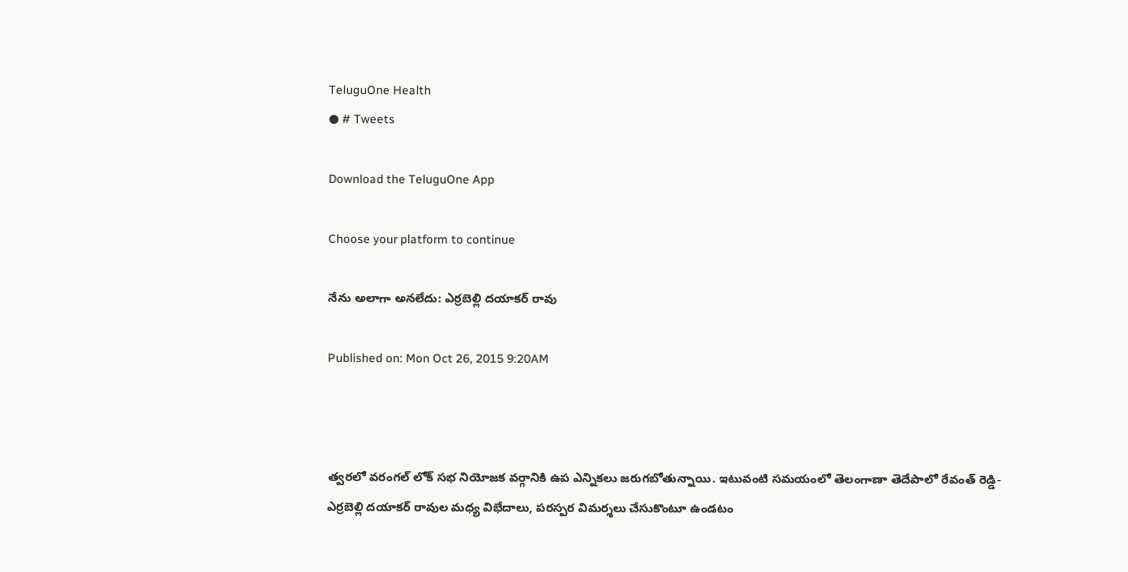TeluguOne Health
● # Tweets

Download the TeluguOne App

Choose your platform to continue

నేను అలాగా అనలేదు: ఎర్రబెల్లి దయాకర్ రావు

Published on: Mon Oct 26, 2015 9:20AM



త్వరలో వరంగల్ లోక్ సభ నియోజక వర్గానికి ఉప ఎన్నికలు జరుగబోతున్నాయి. ఇటువంటి సమయంలో తెలంగాణా తెదేపాలో రేవంత్ రెడ్డి-ఎర్రబెల్లి దయాకర్ రావుల మధ్య విభేదాలు, పరస్పర విమర్శలు చేసుకొంటూ ఉండటం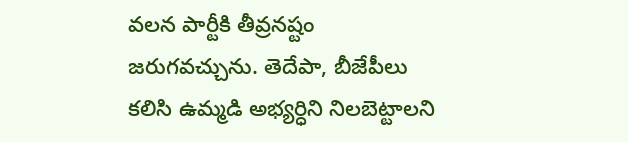వలన పార్టీకి తీవ్రనష్టం జరుగవచ్చును. తెదేపా, బీజేపీలు కలిసి ఉమ్మడి అభ్యర్ధిని నిలబెట్టాలని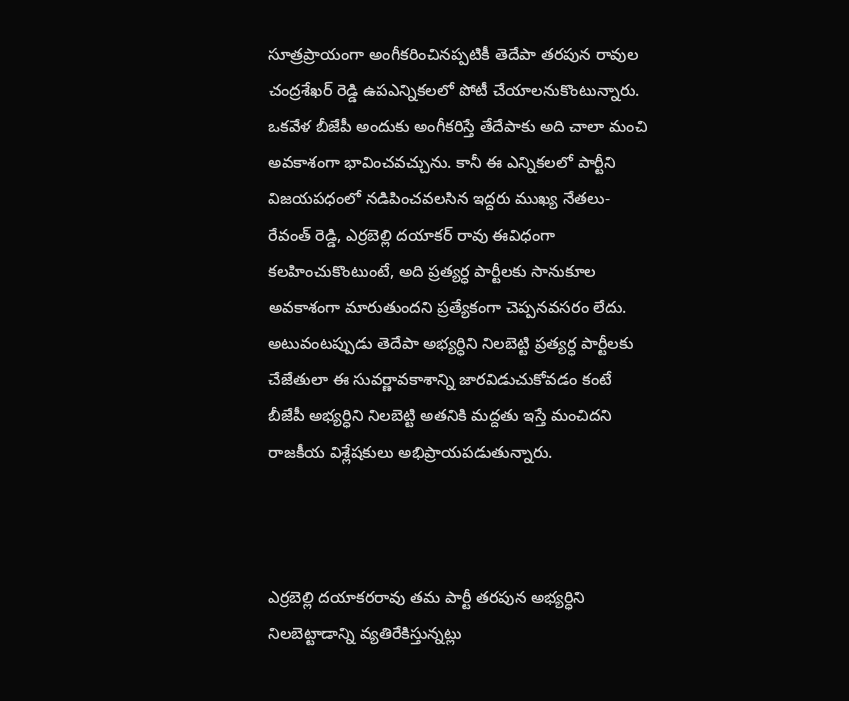సూత్రప్రాయంగా అంగీకరించినప్పటికీ తెదేపా తరపున రావుల చంద్రశేఖర్ రెడ్డి ఉపఎన్నికలలో పోటీ చేయాలనుకొంటున్నారు. ఒకవేళ బీజేపీ అందుకు అంగీకరిస్తే తేదేపాకు అది చాలా మంచి అవకాశంగా భావించవచ్చును. కానీ ఈ ఎన్నికలలో పార్టీని విజయపధంలో నడిపించవలసిన ఇద్దరు ముఖ్య నేతలు-రేవంత్ రెడ్డి, ఎర్రబెల్లి దయాకర్ రావు ఈవిధంగా కలహించుకొంటుంటే, అది ప్రత్యర్ధ పార్టీలకు సానుకూల అవకాశంగా మారుతుందని ప్రత్యేకంగా చెప్పనవసరం లేదు. అటువంటప్పుడు తెదేపా అభ్యర్ధిని నిలబెట్టి ప్రత్యర్ధ పార్టీలకు చేజేతులా ఈ సువర్ణావకాశాన్ని జారవిడుచుకోవడం కంటే బీజేపీ అభ్యర్ధిని నిలబెట్టి అతనికి మద్దతు ఇస్తే మంచిదని రాజకీయ విశ్లేషకులు అభిప్రాయపడుతున్నారు.



ఎర్రబెల్లి దయాకరరావు తమ పార్టీ తరపున అభ్యర్ధిని నిలబెట్టాడాన్ని వ్యతిరేకిస్తున్నట్లు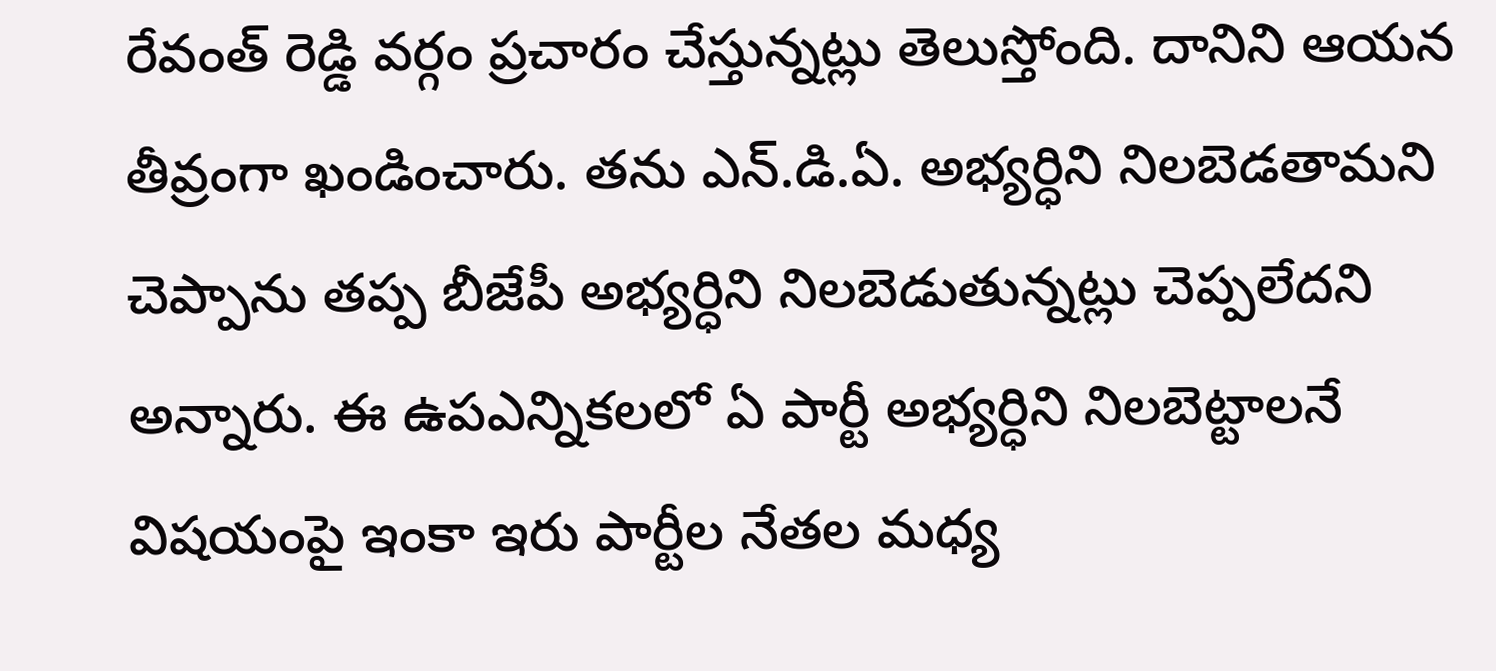రేవంత్ రెడ్డి వర్గం ప్రచారం చేస్తున్నట్లు తెలుస్తోంది. దానిని ఆయన తీవ్రంగా ఖండించారు. తను ఎన్.డి.ఏ. అభ్యర్ధిని నిలబెడతామని చెప్పాను తప్ప బీజేపీ అభ్యర్ధిని నిలబెడుతున్నట్లు చెప్పలేదని అన్నారు. ఈ ఉపఎన్నికలలో ఏ పార్టీ అభ్యర్ధిని నిలబెట్టాలనే విషయంపై ఇంకా ఇరు పార్టీల నేతల మధ్య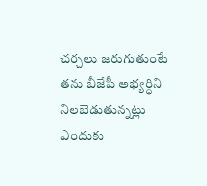చర్చలు జరుగుతుంటే తను బీజేపీ అభ్యర్ధిని నిలబెడుతున్నట్లు ఎందుకు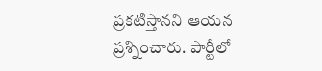ప్రకటిస్తానని ఆయన ప్రశ్నించారు. పార్టీలో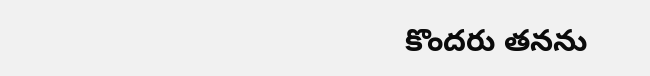కొందరు తనను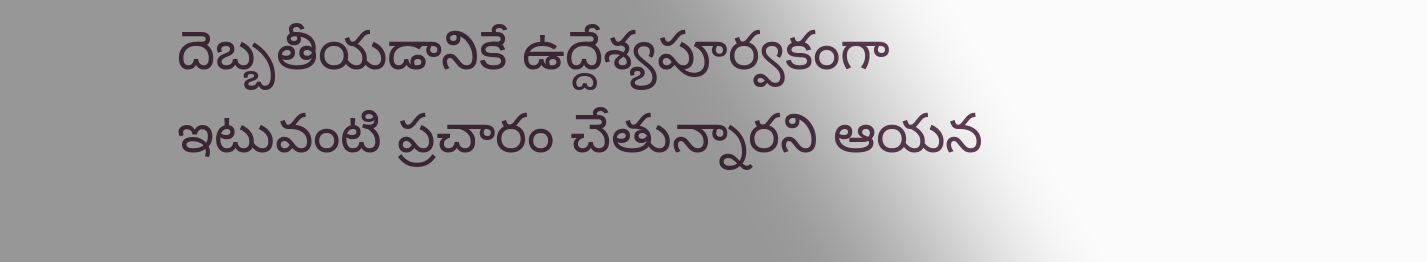దెబ్బతీయడానికే ఉద్దేశ్యపూర్వకంగా ఇటువంటి ప్రచారం చేతున్నారని ఆయన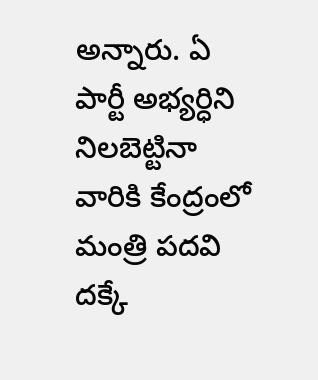అన్నారు. ఏ పార్టీ అభ్యర్ధిని నిలబెట్టినా వారికి కేంద్రంలో మంత్రి పదవి దక్కే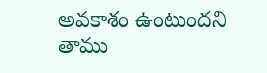అవకాశం ఉంటుందని తాము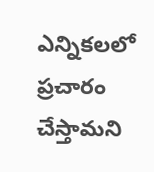ఎన్నికలలో ప్రచారం చేస్తామని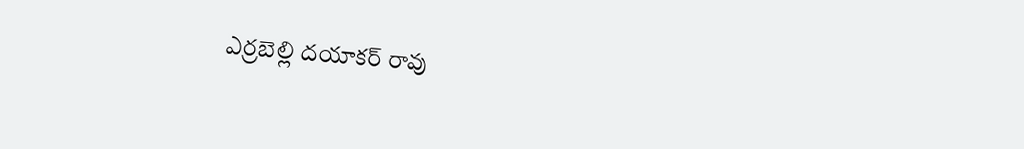ఎర్రబెల్లి దయాకర్ రావు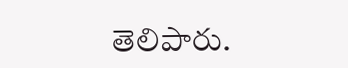తెలిపారు.